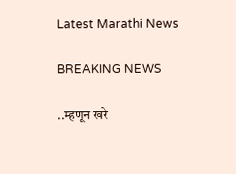Latest Marathi News

BREAKING NEWS

..म्हणून खरे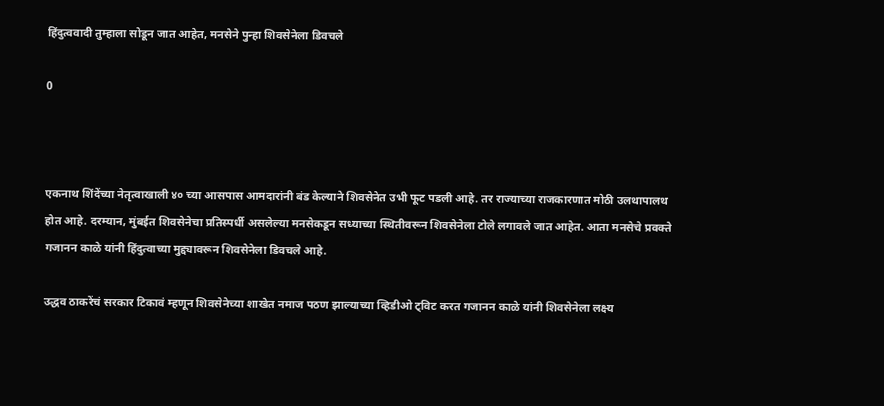हिंदुत्ववादी तुम्हाला सोडून जात आहेत, मनसेने पुन्हा शिवसेनेला डिवचले

0



एकनाथ शिंदेंच्या नेतृत्वाखाली ४० च्या आसपास आमदारांनी बंड केल्याने शिवसेनेत उभी फूट पडली आहे. तर राज्याच्या राजकारणात मोठी उलथापालथ होत आहे. दरम्यान, मुंबईत शिवसेनेचा प्रतिस्पर्धी असलेल्या मनसेकडून सध्याच्या स्थितीवरून शिवसेनेला टोले लगावले जात आहेत. आता मनसेचे प्रवक्ते गजानन काळे यांनी हिंदुत्वाच्या मुद्द्यावरून शिवसेनेला डिवचले आहे.

उद्धव ठाकरेंचं सरकार टिकावं म्हणून शिवसेनेच्या शाखेत नमाज पठण झाल्याच्या व्हिडीओ ट्विट करत गजानन काळे यांनी शिवसेनेला लक्ष्य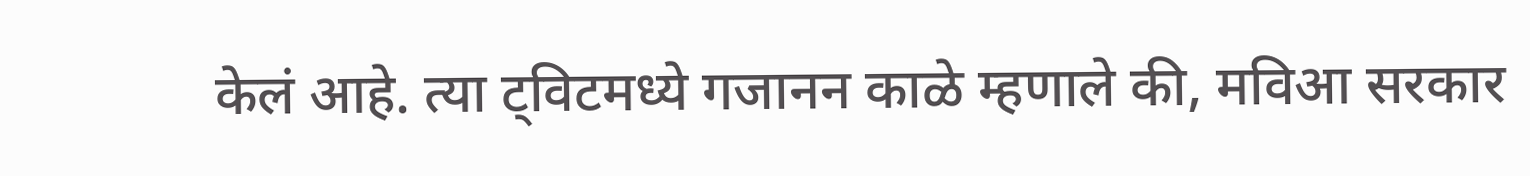केलं आहे. त्या ट्विटमध्ये गजानन काळे म्हणाले की, मविआ सरकार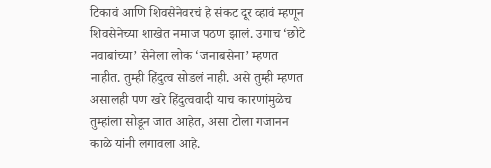टिकावं आणि शिवसेनेवरचं हे संकट दूर व्हावं म्हणून शिवसेनेच्या शाखेत नमाज पठण झालं. उगाच ‘छोटे नवाबांच्या’ सेनेला लोक ‘जनाबसेना’ म्हणत नाहीत. तुम्ही हिंदुत्व सोडलं नाही. असे तुम्ही म्हणत असालही पण खरे हिंदुत्ववादी याच कारणांमुळेच तुम्हांला सोडून जात आहेत, असा टोला गजानन काळे यांनी लगावला आहे.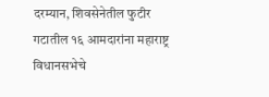दरम्यान, शिवसेनेतील फुटीर गटातील १६ आमदारांना महाराष्ट्र विधानसभेचे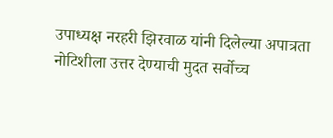उपाध्यक्ष नरहरी झिरवाळ यांनी दिलेल्या अपात्रता नोटिशीला उत्तर देण्याची मुदत सर्वोच्च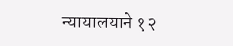न्यायालयाने १२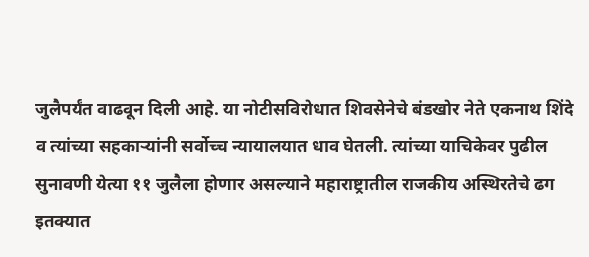जुलैपर्यंत वाढवून दिली आहे. या नोटीसविरोधात शिवसेनेचे बंडखोर नेते एकनाथ शिंदे व त्यांच्या सहकाऱ्यांनी सर्वोच्च न्यायालयात धाव घेतली. त्यांच्या याचिकेवर पुढील सुनावणी येत्या ११ जुलैला होणार असल्याने महाराष्ट्रातील राजकीय अस्थिरतेचे ढग इतक्यात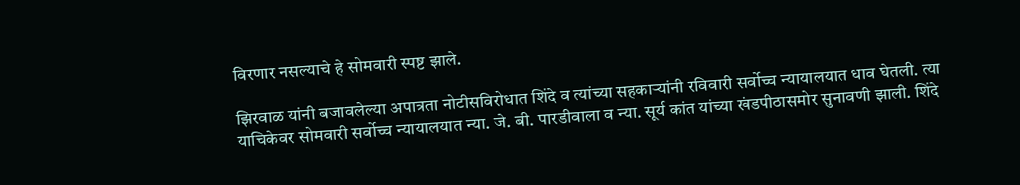विरणार नसल्याचे हे सोमवारी स्पष्ट झाले.

झिरवाळ यांनी बजावलेल्या अपात्रता नोटीसविरोधात शिंदे व त्यांच्या सहकाऱ्यांनी रविवारी सर्वोच्च न्यायालयात धाव घेतली. त्या याचिकेवर सोमवारी सर्वोच्च न्यायालयात न्या. जे. बी. पारडीवाला व न्या. सूर्य कांत यांच्या खंडपीठासमोर सुनावणी झाली. शिंदे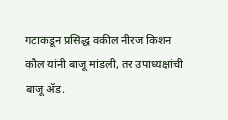गटाकडून प्रसिद्ध वकील नीरज किशन कौल यांनी बाजू मांडली, तर उपाध्यक्षांची बाजू ॲड.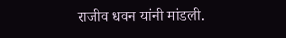राजीव धवन यांनी मांडली.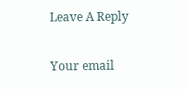Leave A Reply

Your email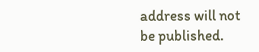address will not be published.